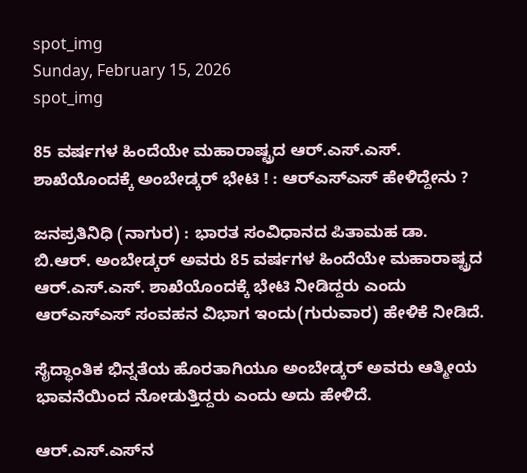spot_img
Sunday, February 15, 2026
spot_img

85 ವರ್ಷಗಳ ಹಿಂದೆಯೇ ಮಹಾರಾಷ್ಟ್ರದ ಆ‌ರ್.ಎಸ್‌.ಎಸ್. ಶಾಖೆಯೊಂದಕ್ಕೆ ಅಂಬೇಡ್ಕರ್ ಭೇಟಿ ! : ಆರ್‌ಎಸ್‌ಎಸ್‌ ಹೇಳಿದ್ದೇನು ?

ಜನಪ್ರತಿನಿಧಿ (ನಾಗುರ) : ಭಾರತ ಸಂವಿಧಾನದ ಪಿತಾಮಹ ಡಾ. ಬಿ.ಆರ್. ಅಂಬೇಡ್ಕರ್ ಅವರು 85 ವರ್ಷಗಳ ಹಿಂದೆಯೇ ಮಹಾರಾಷ್ಟ್ರದ ಆ‌ರ್.ಎಸ್‌.ಎಸ್. ಶಾಖೆಯೊಂದಕ್ಕೆ ಭೇಟಿ ನೀಡಿದ್ದರು ಎಂದು ಆರ್‌ಎಸ್‌ಎಸ್ ಸಂವಹನ ವಿಭಾಗ ಇಂದು(ಗುರುವಾರ) ಹೇಳಿಕೆ ನೀಡಿದೆ.

ಸೈದ್ಧಾಂತಿಕ ಭಿನ್ನತೆಯ ಹೊರತಾಗಿಯೂ ಅಂಬೇಡ್ಕ‌ರ್ ಅವರು ಆತ್ಮೀಯ ಭಾವನೆಯಿಂದ ನೋಡುತ್ತಿದ್ದರು ಎಂದು ಅದು ಹೇಳಿದೆ.

ಆ‌ರ್.ಎಸ್‌.ಎಸ್‌ನ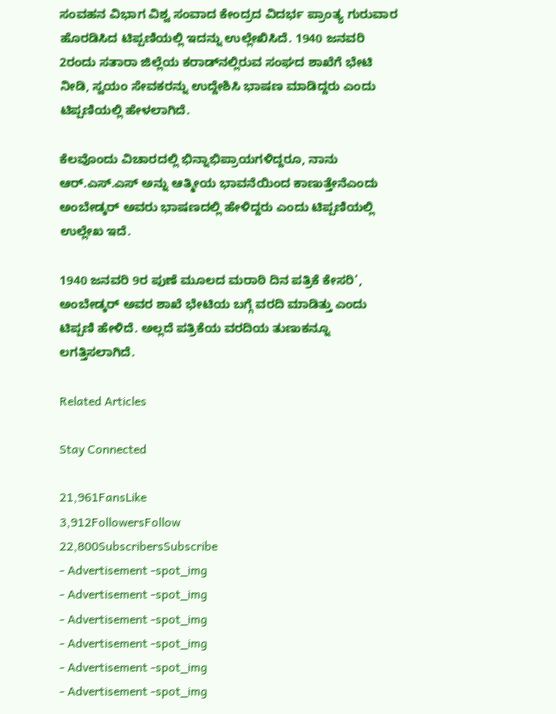ಸಂವಹನ ವಿಭಾಗ ವಿಶ್ವ ಸಂವಾದ ಕೇಂದ್ರದ ವಿದರ್ಭ ಪ್ರಾಂತ್ಯ ಗುರುವಾರ ಹೊರಡಿಸಿದ ಟಿಪ್ಪಣಿಯಲ್ಲಿ ಇದನ್ನು ಉಲ್ಲೇಖಿಸಿದೆ. 1940 ಜನವರಿ 2ರಂದು ಸತಾರಾ ಜಿಲ್ಲೆಯ ಕರಾಡ್‌ನಲ್ಲಿರುವ ಸಂಘದ ಶಾಖೆಗೆ ಭೇಟಿ ನೀಡಿ, ಸ್ವಯಂ ಸೇವಕರನ್ನು ಉದ್ದೇಶಿಸಿ ಭಾಷಣ ಮಾಡಿದ್ದರು ಎಂದು ಟಿಪ್ಪಣಿಯಲ್ಲಿ ಹೇಳಲಾಗಿದೆ.

ಕೆಲವೊಂದು ವಿಚಾರದಲ್ಲಿ ಭಿನ್ನಾಭಿಪ್ರಾಯಗಳಿದ್ದರೂ, ನಾನು ಆ‌ರ್.ಎಸ್.ಎಸ್ ಅನ್ನು ಆತ್ಮೀಯ ಭಾವನೆಯಿಂದ ಕಾಣುತ್ತೇನೆಎಂದು ಅಂಬೇಡ್ಕ‌ರ್ ಅವರು ಭಾಷಣದಲ್ಲಿ ಹೇಳಿದ್ದರು ಎಂದು ಟಿಪ್ಪಣಿಯಲ್ಲಿ ಉಲ್ಲೇಖ ಇದೆ.

1940 ಜನವರಿ 9ರ ಪುಣೆ ಮೂಲದ ಮರಾಠಿ ದಿನ ಪತ್ರಿಕೆ ಕೇಸರಿ‘, ಅಂಬೇಡ್ಕ‌ರ್ ಅವರ ಶಾಖೆ ಭೇಟಿಯ ಬಗ್ಗೆ ವರದಿ ಮಾಡಿತ್ತು ಎಂದು ಟಿಪ್ಪಣಿ ಹೇಳಿದೆ. ಅಲ್ಲದೆ ಪತ್ರಿಕೆಯ ವರದಿಯ ತುಣುಕನ್ನೂ ಲಗತ್ತಿಸಲಾಗಿದೆ.

Related Articles

Stay Connected

21,961FansLike
3,912FollowersFollow
22,800SubscribersSubscribe
- Advertisement -spot_img
- Advertisement -spot_img
- Advertisement -spot_img
- Advertisement -spot_img
- Advertisement -spot_img
- Advertisement -spot_img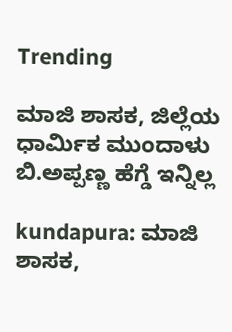Trending

ಮಾಜಿ ಶಾಸಕ, ಜಿಲ್ಲೆಯ ಧಾರ್ಮಿಕ ಮುಂದಾಳು ಬಿ.ಅಪ್ಪಣ್ಣ ಹೆಗ್ಡೆ ಇನ್ನಿಲ್ಲ

kundapura: ಮಾಜಿ ಶಾಸಕ,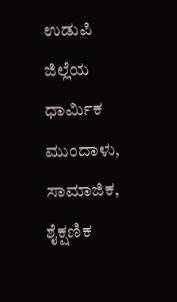ಉಡುಪಿ ಜಿಲ್ಲೆಯ ಧಾರ್ಮಿಕ ಮುಂದಾಳು, ಸಾಮಾಜಿಕ, ಶೈಕ್ಷಣಿಕ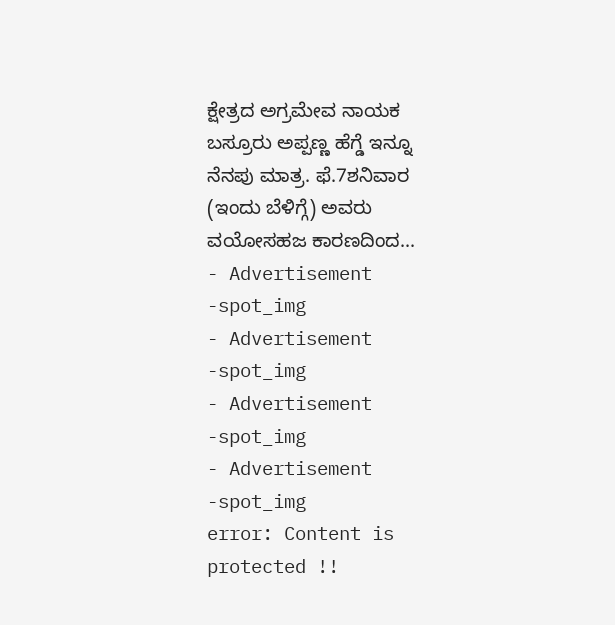ಕ್ಷೇತ್ರದ ಅಗ್ರಮೇವ ನಾಯಕ ಬಸ್ರೂರು ಅಪ್ಪಣ್ಣ ಹೆಗ್ಡೆ ಇನ್ನೂ ನೆನಪು ಮಾತ್ರ. ಫೆ.7ಶನಿವಾರ (ಇಂದು ಬೆಳಿಗ್ಗೆ) ಅವರು ವಯೋಸಹಜ ಕಾರಣದಿಂದ...
- Advertisement -spot_img
- Advertisement -spot_img
- Advertisement -spot_img
- Advertisement -spot_img
error: Content is protected !!